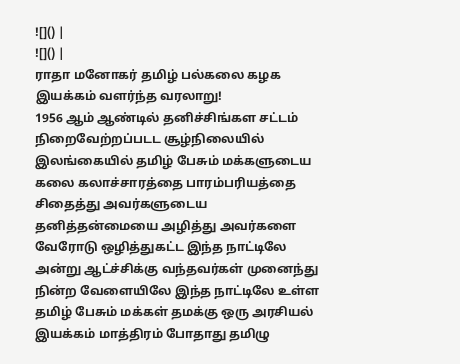![]() |
![]() |
ராதா மனோகர் தமிழ் பல்கலை கழக இயக்கம் வளர்ந்த வரலாறு!
1956 ஆம் ஆண்டில் தனிச்சிங்கள சட்டம் நிறைவேற்றப்படட சூழ்நிலையில் இலங்கையில் தமிழ் பேசும் மக்களுடைய கலை கலாச்சாரத்தை பாரம்பரியத்தை சிதைத்து அவர்களுடைய தனித்தன்மையை அழித்து அவர்களை வேரோடு ஒழித்துகட்ட இந்த நாட்டிலே அன்று ஆட்ச்சிக்கு வந்தவர்கள் முனைந்து நின்ற வேளையிலே இந்த நாட்டிலே உள்ள தமிழ் பேசும் மக்கள் தமக்கு ஒரு அரசியல் இயக்கம் மாத்திரம் போதாது தமிழு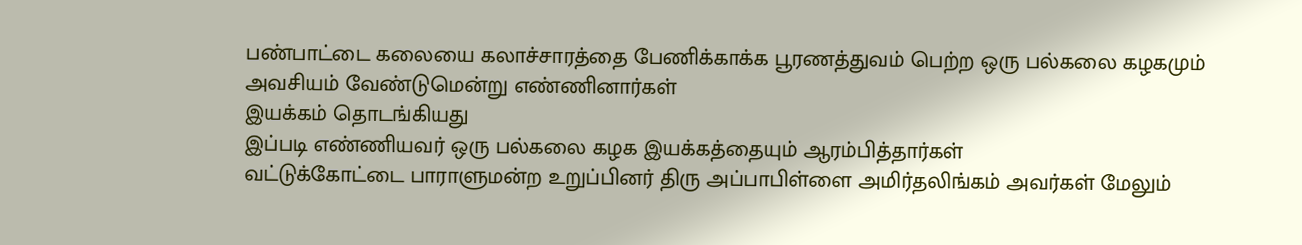பண்பாட்டை கலையை கலாச்சாரத்தை பேணிக்காக்க பூரணத்துவம் பெற்ற ஒரு பல்கலை கழகமும் அவசியம் வேண்டுமென்று எண்ணினார்கள்
இயக்கம் தொடங்கியது
இப்படி எண்ணியவர் ஒரு பல்கலை கழக இயக்கத்தையும் ஆரம்பித்தார்கள்
வட்டுக்கோட்டை பாராளுமன்ற உறுப்பினர் திரு அப்பாபிள்ளை அமிர்தலிங்கம் அவர்கள் மேலும்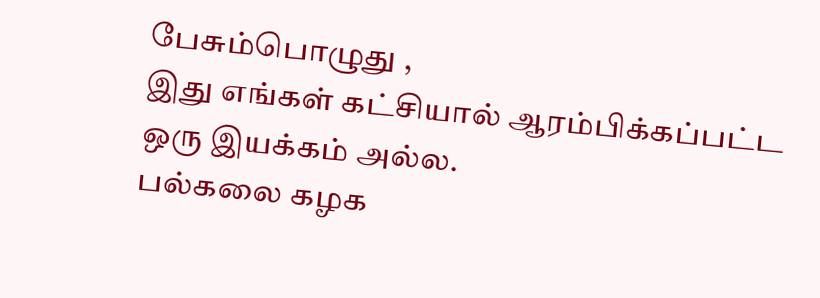பேசும்பொழுது ,
இது எங்கள் கட்சியால் ஆரம்பிக்கப்பட்ட ஒரு இயக்கம் அல்ல.
பல்கலை கழக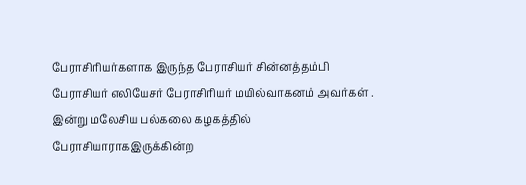பேராசிரியர்களாக இருந்த பேராசியர் சின்னத்தம்பி பேராசியர் எலியேசர் பேராசிரியர் மயில்வாகனம் அவர்கள் .
இன்று மலேசிய பல்கலை கழகத்தில் பேராசியாராகஇருக்கின்ற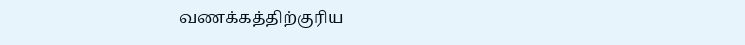வணக்கத்திற்குரிய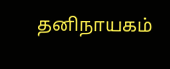தனிநாயகம்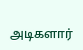அடிகளார்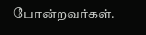போன்றவர்கள்.